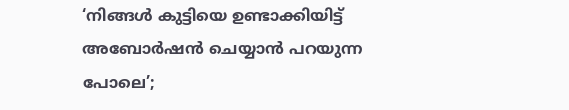‘നിങ്ങൾ കുട്ടിയെ ഉണ്ടാക്കിയിട്ട് അബോർഷൻ ചെയ്യാൻ പറയുന്ന പോലെ’;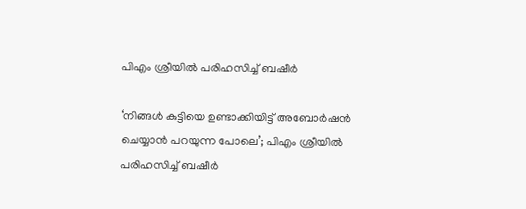പിഎം ശ്രീയിൽ പരിഹസിച്ച് ബഷീർ

‘നിങ്ങൾ കുട്ടിയെ ഉണ്ടാക്കിയിട്ട് അബോർഷൻ ചെയ്യാൻ പറയുന്ന പോലെ’; പിഎം ശ്രീയിൽ പരിഹസിച്ച് ബഷീർ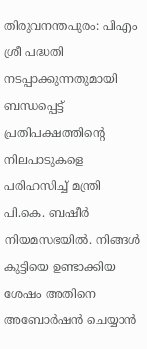തിരുവനന്തപുരം: പിഎം ശ്രീ പദ്ധതി നടപ്പാക്കുന്നതുമായി ബന്ധപ്പെട്ട് പ്രതിപക്ഷത്തിന്റെ നിലപാടുകളെ പരിഹസിച്ച് മന്ത്രി പി.കെ. ബഷീർ നിയമസഭയിൽ. നിങ്ങൾ കുട്ടിയെ ഉണ്ടാക്കിയ ശേഷം അതിനെ അബോർഷൻ ചെയ്യാൻ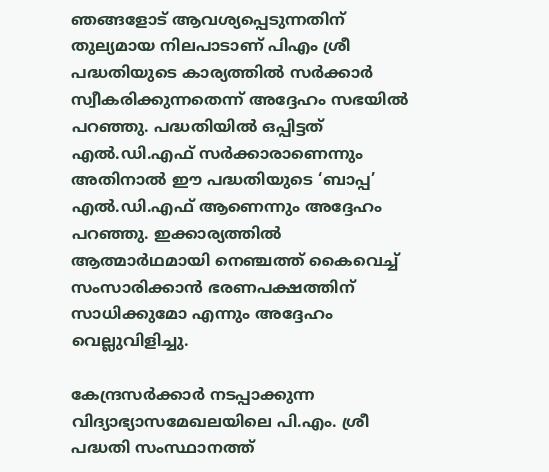ഞങ്ങളോട് ആവശ്യപ്പെടുന്നതിന് തുല്യമായ നിലപാടാണ് പിഎം ശ്രീ പദ്ധതിയുടെ കാര്യത്തിൽ സർക്കാർ സ്വീകരിക്കുന്നതെന്ന് അദ്ദേഹം സഭയിൽ പറഞ്ഞു. പദ്ധതിയിൽ ഒപ്പിട്ടത് എൽ.ഡി.എഫ് സർക്കാരാണെന്നും അതിനാൽ ഈ പദ്ധതിയുടെ ‘ബാപ്പ’ എൽ.ഡി.എഫ് ആണെന്നും അദ്ദേഹം പറഞ്ഞു. ഇക്കാര്യത്തിൽ ആത്മാർഥമായി നെഞ്ചത്ത് കൈവെച്ച് സംസാരിക്കാൻ ഭരണപക്ഷത്തിന് സാധിക്കുമോ എന്നും അദ്ദേഹം വെല്ലുവിളിച്ചു.

കേന്ദ്രസർക്കാർ നടപ്പാക്കുന്ന വിദ്യാഭ്യാസമേഖലയിലെ പി.എം. ശ്രീ പദ്ധതി സംസ്ഥാനത്ത്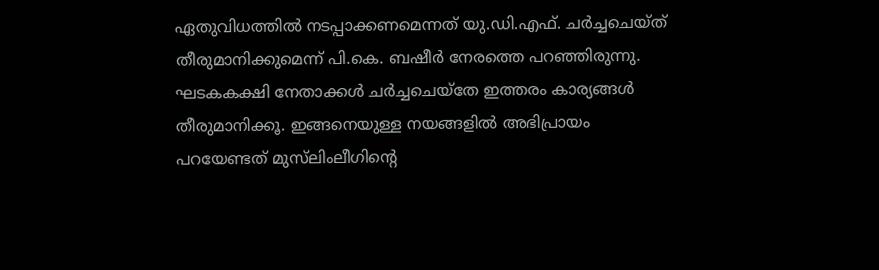ഏതുവിധത്തിൽ നടപ്പാക്കണമെന്നത് യു.ഡി.എഫ്. ചർച്ചചെയ്ത്‌ തീരുമാനിക്കുമെന്ന് പി.കെ. ബഷീർ നേരത്തെ പറഞ്ഞിരുന്നു. ഘടകകക്ഷി നേതാക്കൾ ചർച്ചചെയ്തേ ഇത്തരം കാര്യങ്ങൾ തീരുമാനിക്കൂ. ഇങ്ങനെയുള്ള നയങ്ങളിൽ അഭിപ്രായം പറയേണ്ടത് മുസ്‌ലിംലീഗിന്റെ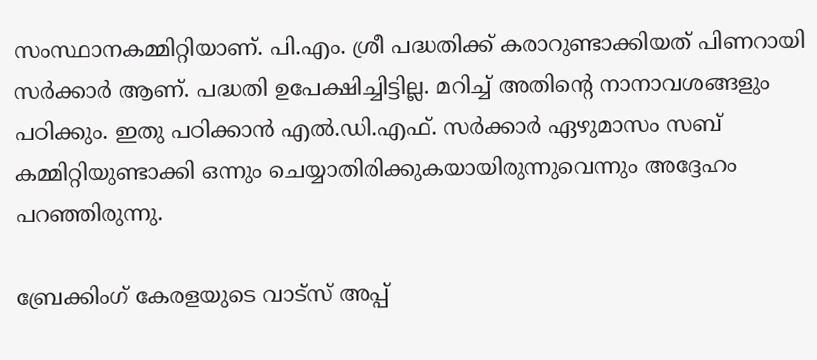സംസ്ഥാനകമ്മിറ്റിയാണ്. പി.എം. ശ്രീ പദ്ധതിക്ക് കരാറുണ്ടാക്കിയത് പിണറായി സർക്കാർ ആണ്. പദ്ധതി ഉപേക്ഷിച്ചിട്ടില്ല. മറിച്ച് അതിന്റെ നാനാവശങ്ങളും പഠിക്കും. ഇതു പഠിക്കാൻ എൽ.ഡി.എഫ്. സർക്കാർ ഏഴുമാസം സബ് കമ്മിറ്റിയുണ്ടാക്കി ഒന്നും ചെയ്യാതിരിക്കുകയായിരുന്നുവെന്നും അദ്ദേഹം പറഞ്ഞിരുന്നു.

ബ്രേക്കിംഗ് കേരളയുടെ വാട്സ് അപ്പ്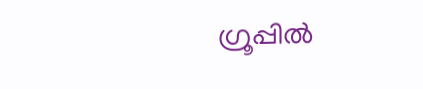ഗ്രൂപ്പിൽ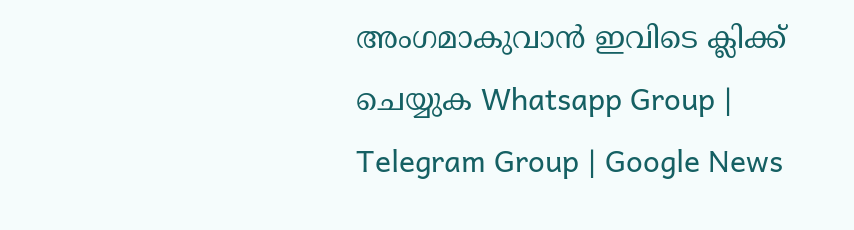അംഗമാകുവാൻ ഇവിടെ ക്ലിക്ക് ചെയ്യുക Whatsapp Group | Telegram Group | Google News